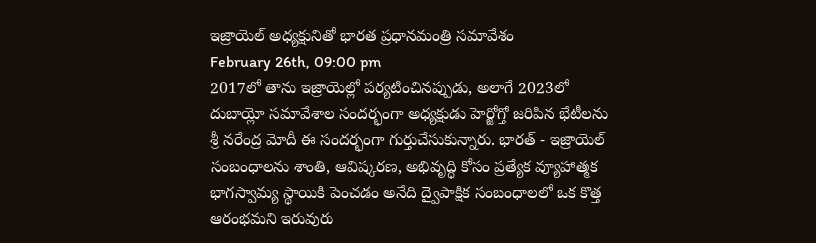ఇజ్రాయెల్ అధ్యక్షునితో భారత ప్రధానమంత్రి సమావేశం
February 26th, 09:00 pm
2017లో తాను ఇజ్రాయెల్లో పర్యటించినప్పుడు, అలాగే 2023లో దుబాయ్లో సమావేశాల సందర్భంగా అధ్యక్షుడు హెర్జోగ్తో జరిపిన భేటీలను శ్రీ నరేంద్ర మోదీ ఈ సందర్భంగా గుర్తుచేసుకున్నారు. భారత్ - ఇజ్రాయెల్ సంబంధాలను శాంతి, ఆవిష్కరణ, అభివృద్ధి కోసం ప్రత్యేక వ్యూహాత్మక భాగస్వామ్య స్థాయికి పెంచడం అనేది ద్వైపాక్షిక సంబంధాలలో ఒక కొత్త ఆరంభమని ఇరువురు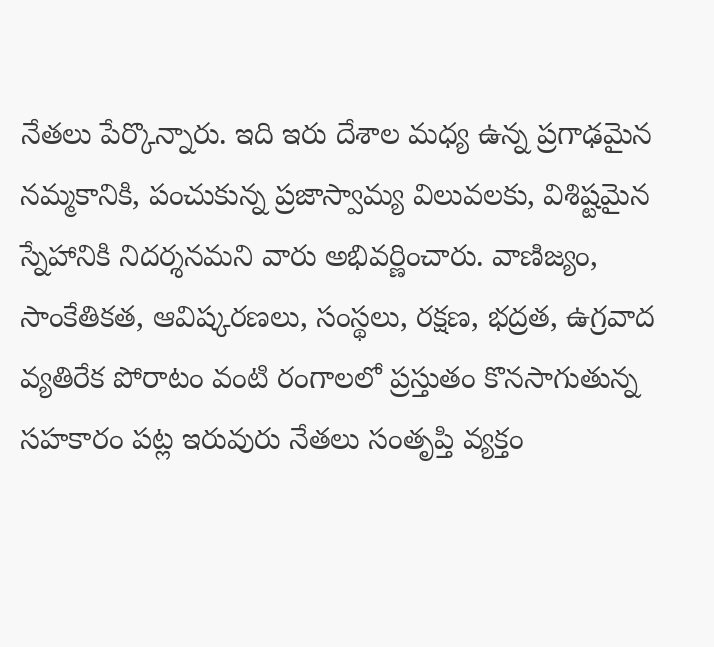నేతలు పేర్కొన్నారు. ఇది ఇరు దేశాల మధ్య ఉన్న ప్రగాఢమైన నమ్మకానికి, పంచుకున్న ప్రజాస్వామ్య విలువలకు, విశిష్టమైన స్నేహానికి నిదర్శనమని వారు అభివర్ణించారు. వాణిజ్యం, సాంకేతికత, ఆవిష్కరణలు, సంస్థలు, రక్షణ, భద్రత, ఉగ్రవాద వ్యతిరేక పోరాటం వంటి రంగాలలో ప్రస్తుతం కొనసాగుతున్న సహకారం పట్ల ఇరువురు నేతలు సంతృప్తి వ్యక్తం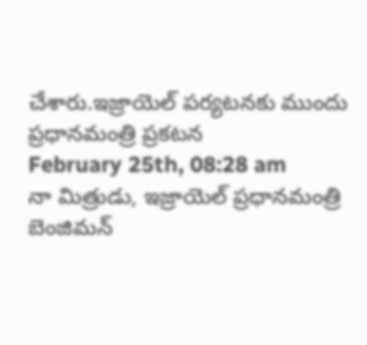చేశారు.ఇజ్రాయెల్ పర్యటనకు ముందు ప్రధానమంత్రి ప్రకటన
February 25th, 08:28 am
నా మిత్రుడు, ఇజ్రాయెల్ ప్రధానమంత్రి బెంజిమన్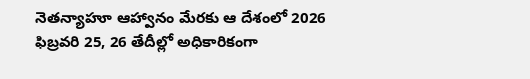నెతన్యాహూ ఆహ్వానం మేరకు ఆ దేశంలో 2026 ఫిబ్రవరి 25, 26 తేదీల్లో అధికారికంగా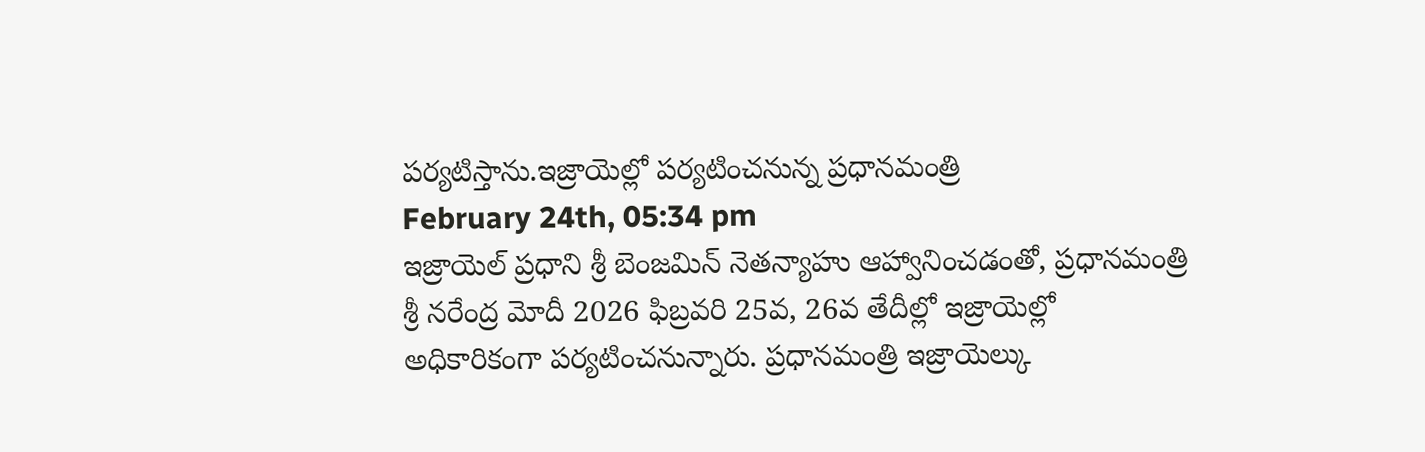పర్యటిస్తాను.ఇజ్రాయెల్లో పర్యటించనున్న ప్రధానమంత్రి
February 24th, 05:34 pm
ఇజ్రాయెల్ ప్రధాని శ్రీ బెంజమిన్ నెతన్యాహు ఆహ్వానించడంతో, ప్రధానమంత్రి శ్రీ నరేంద్ర మోదీ 2026 ఫిబ్రవరి 25వ, 26వ తేదీల్లో ఇజ్రాయెల్లో అధికారికంగా పర్యటించనున్నారు. ప్రధానమంత్రి ఇజ్రాయెల్కు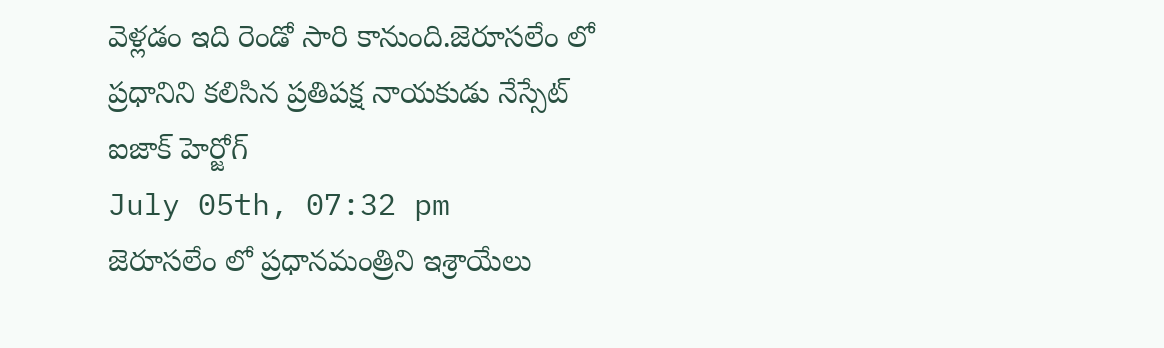వెళ్లడం ఇది రెండో సారి కానుంది.జెరూసలేం లో ప్రధానిని కలిసిన ప్రతిపక్ష నాయకుడు నేస్సేట్ ఐజాక్ హెర్జోగ్
July 05th, 07:32 pm
జెరూసలేం లో ప్రధానమంత్రిని ఇశ్రాయేలు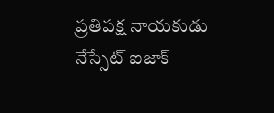ప్రతిపక్ష నాయకుడు నేస్సేట్ ఐజాక్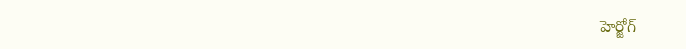హెర్జోగ్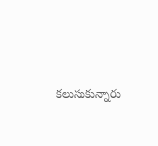కలుసుకున్నారు